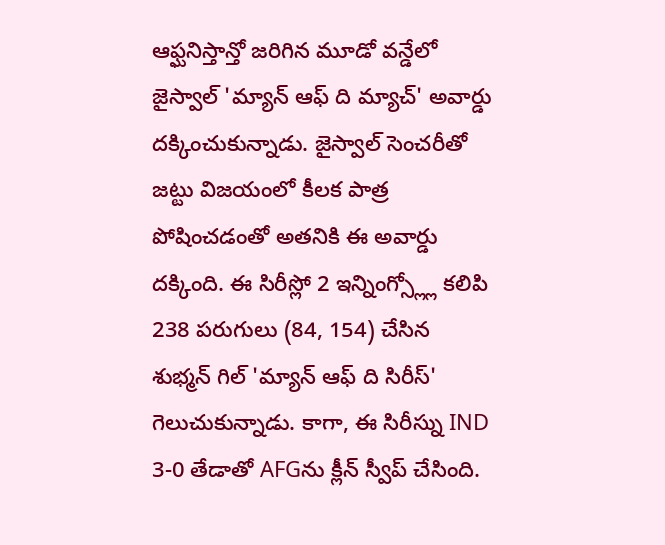ఆఫ్ఘనిస్తాన్తో జరిగిన మూడో వన్డేలో జైస్వాల్ 'మ్యాన్ ఆఫ్ ది మ్యాచ్' అవార్డు దక్కించుకున్నాడు. జైస్వాల్ సెంచరీతో జట్టు విజయంలో కీలక పాత్ర పోషించడంతో అతనికి ఈ అవార్డు దక్కింది. ఈ సిరీస్లో 2 ఇన్నింగ్స్ల్లో కలిపి 238 పరుగులు (84, 154) చేసిన శుభ్మన్ గిల్ 'మ్యాన్ ఆఫ్ ది సిరీస్' గెలుచుకున్నాడు. కాగా, ఈ సిరీస్ను IND 3-0 తేడాతో AFGను క్లీన్ స్వీప్ చేసింది.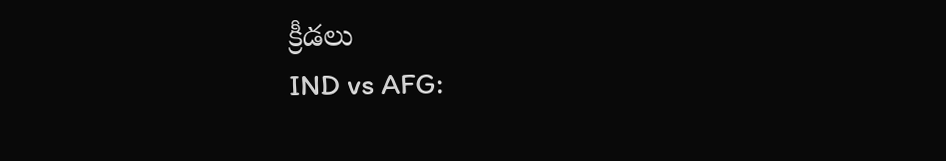క్రీడలు
IND vs AFG: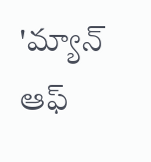'మ్యాన్ ఆఫ్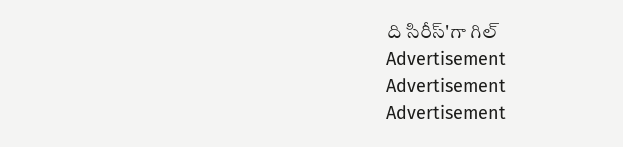ది సిరీస్'గా గిల్
Advertisement
Advertisement
Advertisement